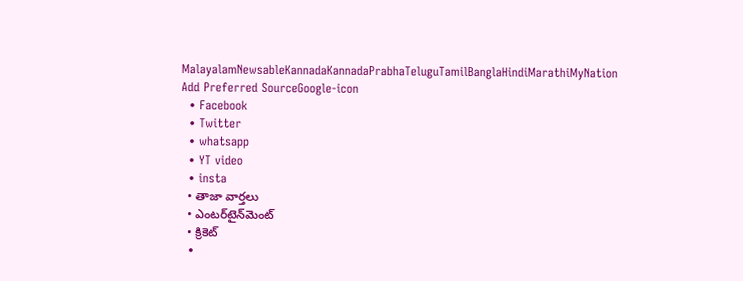MalayalamNewsableKannadaKannadaPrabhaTeluguTamilBanglaHindiMarathiMyNation
Add Preferred SourceGoogle-icon
  • Facebook
  • Twitter
  • whatsapp
  • YT video
  • insta
  • తాజా వార్తలు
  • ఎంటర్‌టైన్‌మెంట్
  • క్రికెట్
  •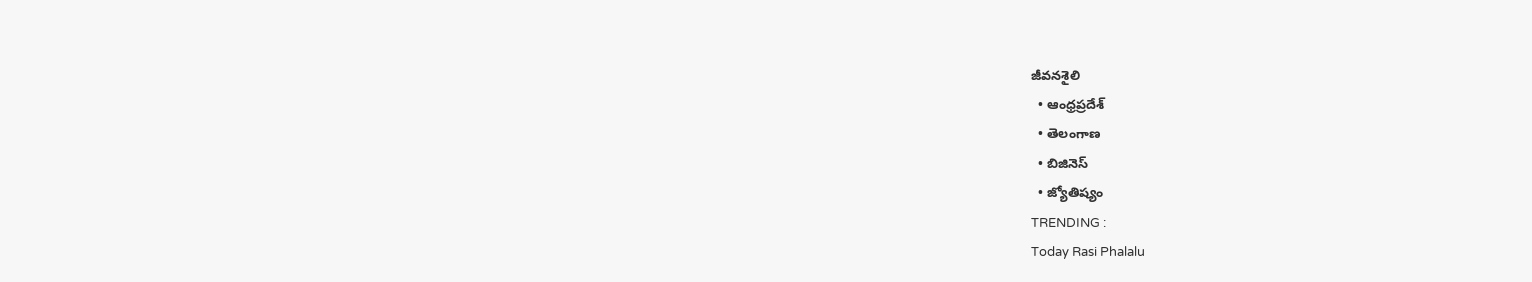జీవనశైలి
  • ఆంధ్రప్రదేశ్
  • తెలంగాణ
  • బిజినెస్
  • జ్యోతిష్యం
TRENDING :
Today Rasi Phalalu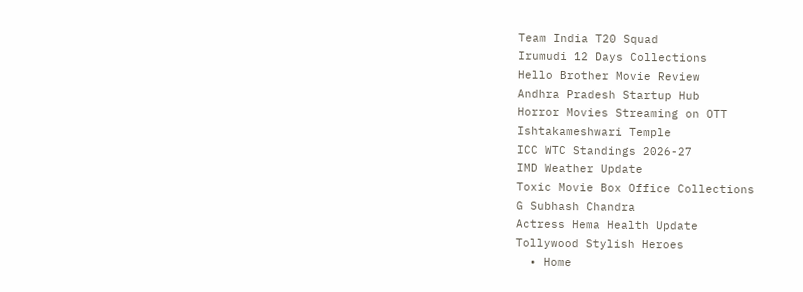Team India T20 Squad
Irumudi 12 Days Collections
Hello Brother Movie Review
Andhra Pradesh Startup Hub
Horror Movies Streaming on OTT
Ishtakameshwari Temple
ICC WTC Standings 2026-27
IMD Weather Update
Toxic Movie Box Office Collections
G Subhash Chandra
Actress Hema Health Update
Tollywood Stylish Heroes
  • Home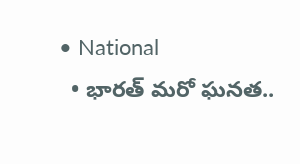• National
  • భార‌త్ మ‌రో ఘ‌న‌త‌..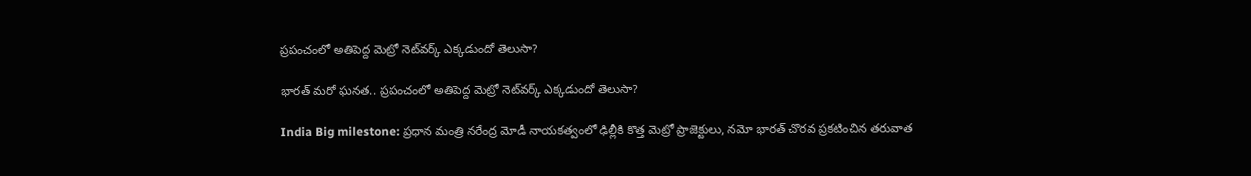ప్ర‌పంచంలో అతిపెద్ద మెట్రో నెట్‌వర్క్ ఎక్కడుందో తెలుసా?

భార‌త్ మ‌రో ఘ‌న‌త‌.. ప్ర‌పంచంలో అతిపెద్ద మెట్రో నెట్‌వర్క్ ఎక్కడుందో తెలుసా?

India Big milestone: ప్రధాన మంత్రి నరేంద్ర మోడీ నాయకత్వంలో ఢిల్లీకి కొత్త మెట్రో ప్రాజెక్టులు, నమో భారత్ చొరవ ప్రకటించిన తరువాత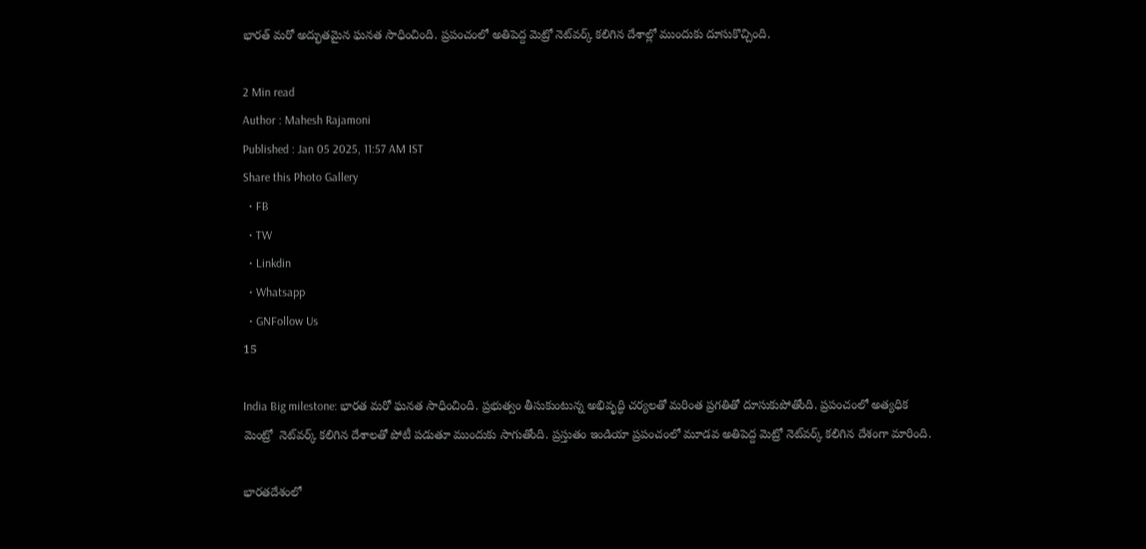భార‌త్ మ‌రో అద్భుత‌మైన ఘ‌న‌త సాధించింది. ప్ర‌పంచంలో అతిపెద్ద మెట్రో నెట్‌వర్క్ క‌లిగిన దేశాల్లో ముందుకు దూసుకొచ్చింది.

2 Min read
Author : Mahesh Rajamoni
Published : Jan 05 2025, 11:57 AM IST
Share this Photo Gallery
  • FB
  • TW
  • Linkdin
  • Whatsapp
  • GNFollow Us
15

India Big milestone: భార‌త మ‌రో ఘ‌న‌త సాధించింది. ప్ర‌భుత్వం తీసుకుంటున్న అభివృద్ధి చ‌ర్య‌ల‌తో మ‌రింత ప్ర‌గ‌తితో దూసుకుపోతోంది. ప్ర‌పంచంలో అత్య‌ధిక మెంట్రో  నెట్‌వర్క్ క‌లిగిన దేశాల‌తో పోటీ ప‌డుతూ ముందుకు సాగుతోంది. ప్ర‌స్తుతం ఇండియా ప్రపంచంలో మూడవ అతిపెద్ద మెట్రో నెట్‌వర్క్‌ కలిగిన దేశంగా మారింది.

భారతదేశంలో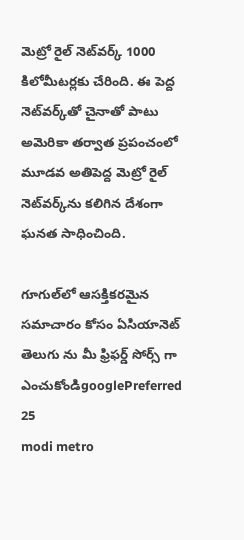మెట్రో రైల్ నెట్‌వర్క్ 1000 కిలోమీటర్లకు చేరింది. ఈ పెద్ద నెట్‌వర్క్‌తో చైనాతో పాటు అమెరికా తర్వాత ప్రపంచంలో మూడవ అతిపెద్ద మెట్రో రైల్ నెట్‌వర్క్‌ను కలిగిన దేశంగా ఘ‌న‌త సాధించింది.

గూగుల్‌లో ఆసక్తికరమైన సమాచారం కోసం ఏసియానెట్ తెలుగు ను మీ ఫ్రిఫర్డ్ సోర్స్ గా ఎంచుకోండిgooglePreferred
25
modi metro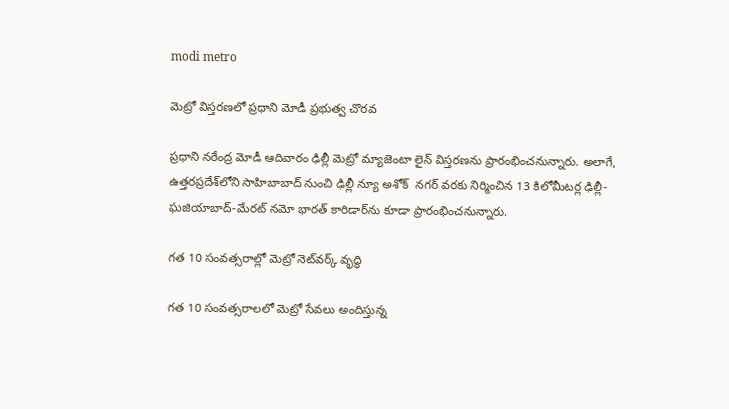modi metro

మెట్రో విస్త‌ర‌ణ‌లో ప్ర‌ధాని మోడీ ప్ర‌భుత్వ చొర‌వ‌

ప్రధాని నరేంద్ర మోడీ ఆదివారం ఢిల్లీ మెట్రో మ్యాజెంటా లైన్ విస్తరణను ప్రారంభించనున్నారు. అలాగే, ఉత్తరప్రదేశ్‌లోని సాహిబాబాద్ నుంచి ఢిల్లీ న్యూ అశోక్  న‌గ‌ర్ వ‌ర‌కు నిర్మించిన 13 కిలోమీటర్ల ఢిల్లీ-ఘజియాబాద్-మేరట్ నమో భారత్ కారిడార్‌ను కూడా ప్రారంభించనున్నారు.

గత 10 సంవత్సరాల్లో మెట్రో నెట్‌వర్క్ వృద్ధి

గత 10 సంవత్సరాలలో మెట్రో సేవలు అందిస్తున్న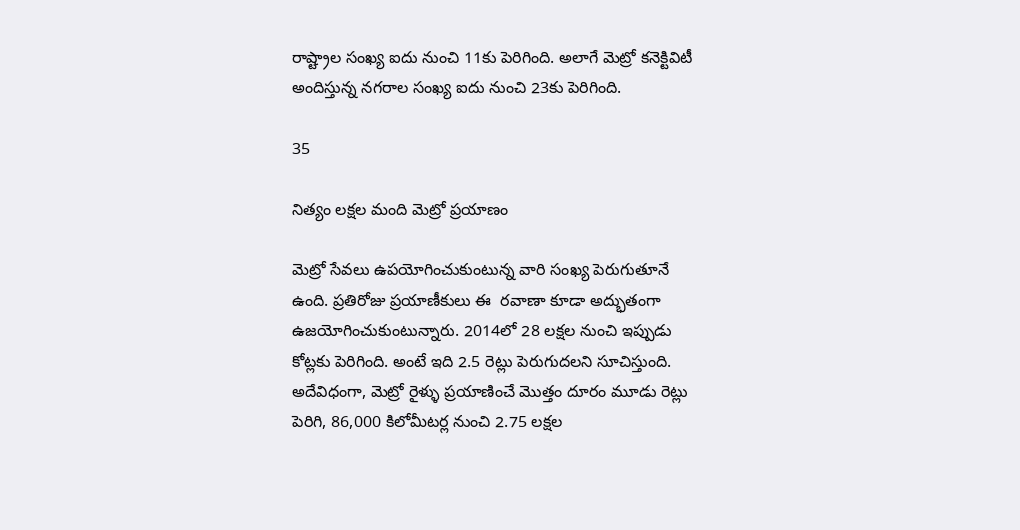రాష్ట్రాల సంఖ్య ఐదు నుంచి 11కు పెరిగింది. అలాగే మెట్రో కనెక్టివిటీ అందిస్తున్న నగరాల సంఖ్య ఐదు నుంచి 23కు పెరిగింది.

35

నిత్యం ల‌క్ష‌ల మంది మెట్రో ప్ర‌యాణం

మెట్రో సేవ‌లు ఉప‌యోగించుకుంటున్న వారి సంఖ్య పెరుగుతూనే ఉంది. ప్రతిరోజు ప్రయాణీకులు ఈ  రవాణా కూడా అద్భుతంగా ఉజ‌యోగించుకుంటున్నారు. 2014లో 28 లక్షల నుంచి ఇప్పుడు కోట్లకు పెరిగింది. అంటే ఇది 2.5 రెట్లు పెరుగుదలని సూచిస్తుంది. అదేవిధంగా, మెట్రో రైళ్ళు ప్రయాణించే మొత్తం దూరం మూడు రెట్లు పెరిగి, 86,000 కిలోమీటర్ల నుంచి 2.75 లక్షల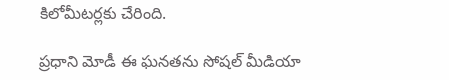కిలోమీటర్లకు చేరింది.

ప్రధాని మోడీ ఈ ఘనతను సోష‌ల్ మీడియా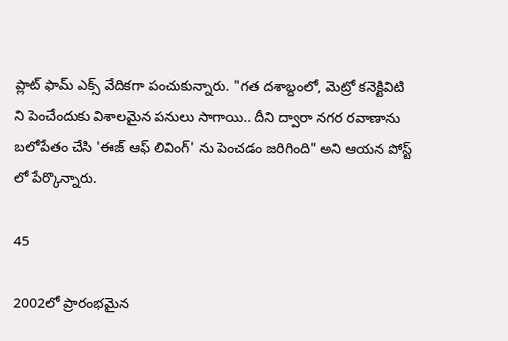ప్లాట్ ఫామ్ ఎక్స్ వేదిక‌గా పంచుకున్నారు. "గత దశాబ్దంలో, మెట్రో కనెక్టివిటి ని పెంచేందుకు విశాలమైన పనులు సాగాయి.. దీని ద్వారా నగర రవాణాను బలోపేతం చేసి 'ఈజ్ ఆఫ్ లివింగ్' ను పెంచడం జరిగింది" అని ఆయన పోస్ట్ లో పేర్కొన్నారు.

45

2002లో ప్రారంభ‌మైన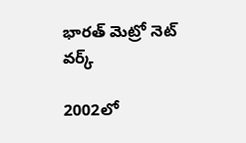భార‌త్ మెట్రో నెట్ వ‌ర్క్

2002లో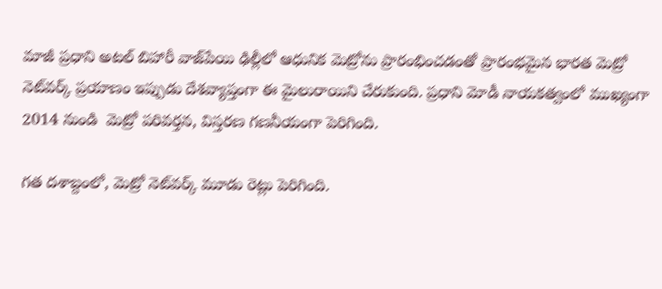మాజీ ప్రధాని అటల్ బిహారీ వాజ్‌పేయి ఢిల్లీలో ఆధునిక మెట్రోను ప్రారంభించడంతో ప్రారంభమైన భారత మెట్రో నెట్‌వర్క్ ప్రయాణం ఇప్పుడు దేశవ్యాప్తంగా ఈ మైలురాయిని చేరుకుంది. ప్రధాని మోడీ నాయకత్వంలో ముఖ్యంగా 2014 నుండి  మెట్రో పరివర్తన, విస్తరణ గ‌ణ‌నీయంగా పెరిగింది.

గత దశాబ్దంలో, మెట్రో నెట్‌వర్క్ మూడు రెట్లు పెరిగింది.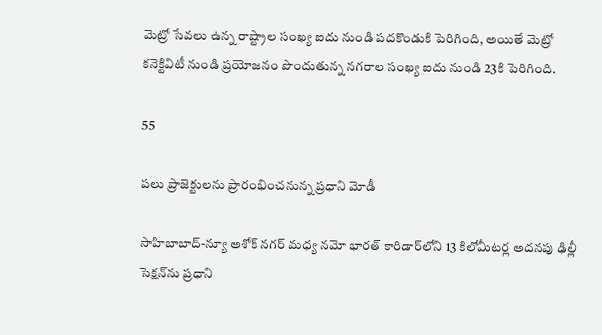మెట్రో సేవలు ఉన్న రాష్ట్రాల సంఖ్య ఐదు నుండి పదకొండుకి పెరిగింది, అయితే మెట్రో కనెక్టివిటీ నుండి ప్రయోజనం పొందుతున్న నగరాల సంఖ్య ఐదు నుండి 23కి పెరిగింది.

55

ప‌లు ప్రాజెక్టుల‌ను ప్రారంభించ‌నున్న ప్ర‌ధాని మోడీ

సాహిబాబాద్-న్యూ అశోక్ నగర్ మధ్య నమో భారత్ కారిడార్‌లోని 13 కిలోమీటర్ల అదనపు ఢిల్లీ సెక్షన్‌ను ప్రధాని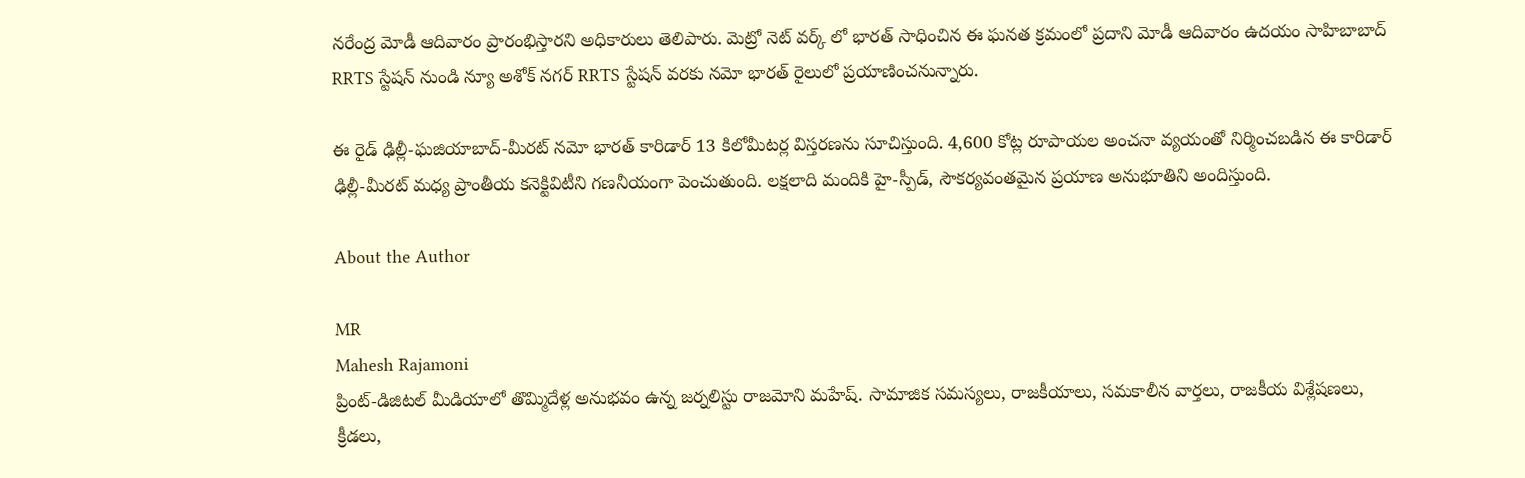నరేంద్ర మోడీ ఆదివారం ప్రారంభిస్తారని అధికారులు తెలిపారు. మెట్రో నెట్ వ‌ర్క్ లో భార‌త్ సాధించిన ఈ ఘ‌న‌త క్రమంలో ప్ర‌దాని మోడీ ఆదివారం ఉదయం సాహిబాబాద్ RRTS స్టేషన్ నుండి న్యూ అశోక్ నగర్ RRTS స్టేషన్ వరకు నమో భారత్ రైలులో ప్రయాణించనున్నారు.

ఈ రైడ్ ఢిల్లీ-ఘజియాబాద్-మీరట్ నమో భారత్ కారిడార్ 13 కిలోమీటర్ల విస్తరణను సూచిస్తుంది. 4,600 కోట్ల రూపాయల అంచనా వ్యయంతో నిర్మించబడిన ఈ కారిడార్ ఢిల్లీ-మీరట్ మధ్య ప్రాంతీయ కనెక్టివిటీని గణనీయంగా పెంచుతుంది. లక్షలాది మందికి హై-స్పీడ్, సౌకర్యవంతమైన ప్రయాణ అనుభూతిని అందిస్తుంది.

About the Author

MR
Mahesh Rajamoni
ప్రింట్-డిజిటల్ మీడియాలో తొమ్మిదేళ్ల అనుభవం ఉన్న జ‌ర్న‌లిస్టు రాజమోని మహేష్. సామాజిక సమస్యలు, రాజకీయాలు, సమకాలీన వార్తలు, రాజకీయ విశ్లేషణలు, క్రీడలు,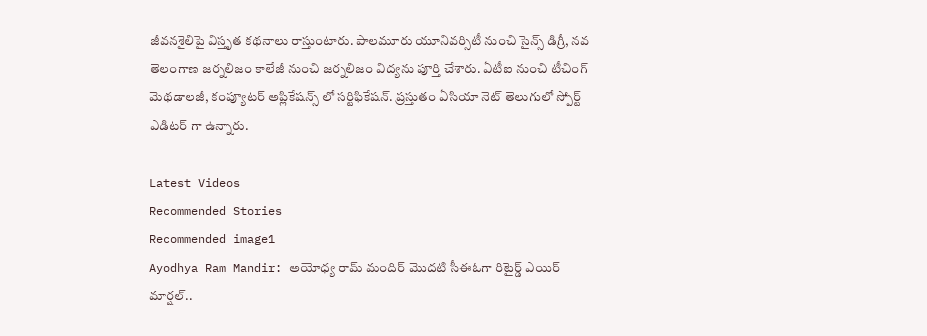జీవనశైలిపై విస్తృత క‌థ‌నాలు రాస్తుంటారు. పాలమూరు యూనివర్సిటీ నుంచి సైన్స్ డిగ్రీ, నవ తెలంగాణ జర్నలిజం కాలేజీ నుంచి జర్నలిజం విద్యను పూర్తి చేశారు. ఏటీఐ నుంచి టీచింగ్ మెథడాలజీ, కంప్యూటర్ అప్లికేషన్స్ లో సర్టిఫికేషన్. ప్రస్తుతం ఏసియా నెట్ తెలుగులో స్పోర్ట్ ఎడిటర్ గా ఉన్నారు.

Latest Videos
Recommended Stories
Recommended image1
Ayodhya Ram Mandir: అయోధ్య రామ్ మందిర్ మొదటి సీఈఓగా రిటైర్డ్ ఎయిర్ మార్షల్..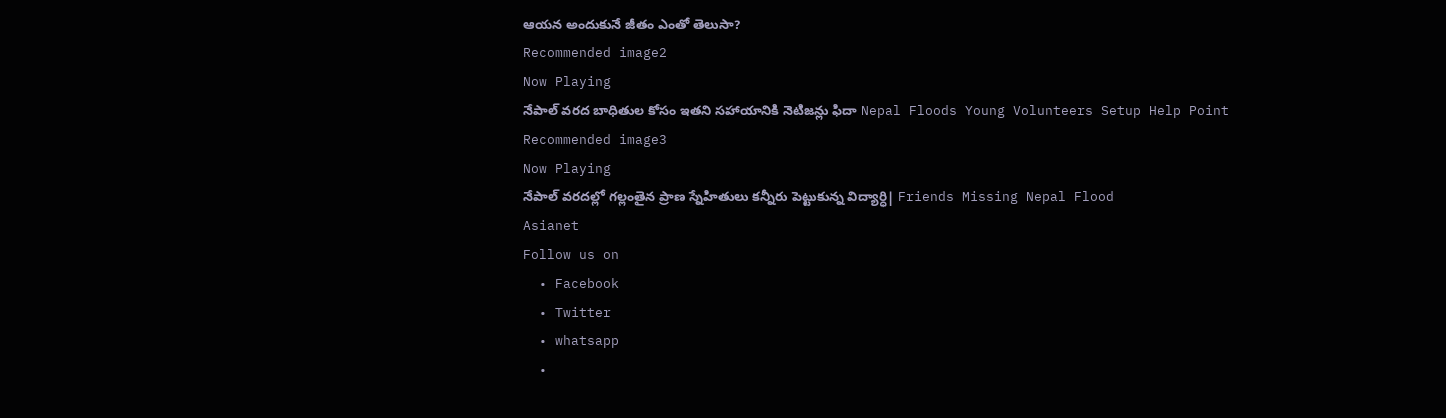ఆయన అందుకునే జీతం ఎంతో తెలుసా?
Recommended image2
Now Playing
నేపాల్ వరద బాధితుల కోసం ఇతని సహాయానికి నెటిజన్లు ఫిదా Nepal Floods Young Volunteers Setup Help Point
Recommended image3
Now Playing
నేపాల్ వరదల్లో గల్లంతైన ప్రాణ స్నేహితులు కన్నీరు పెట్టుకున్న విద్యార్ధి| Friends Missing Nepal Flood
Asianet
Follow us on
  • Facebook
  • Twitter
  • whatsapp
  •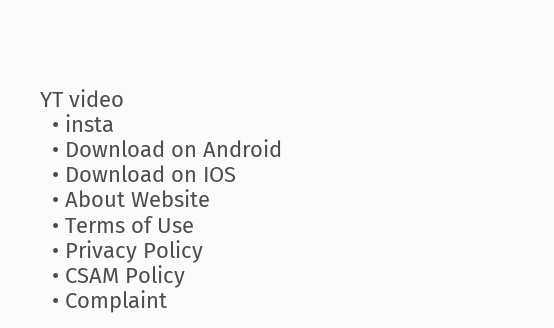YT video
  • insta
  • Download on Android
  • Download on IOS
  • About Website
  • Terms of Use
  • Privacy Policy
  • CSAM Policy
  • Complaint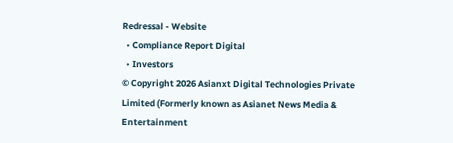Redressal - Website
  • Compliance Report Digital
  • Investors
© Copyright 2026 Asianxt Digital Technologies Private Limited (Formerly known as Asianet News Media & Entertainment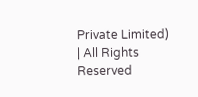Private Limited) | All Rights Reserved